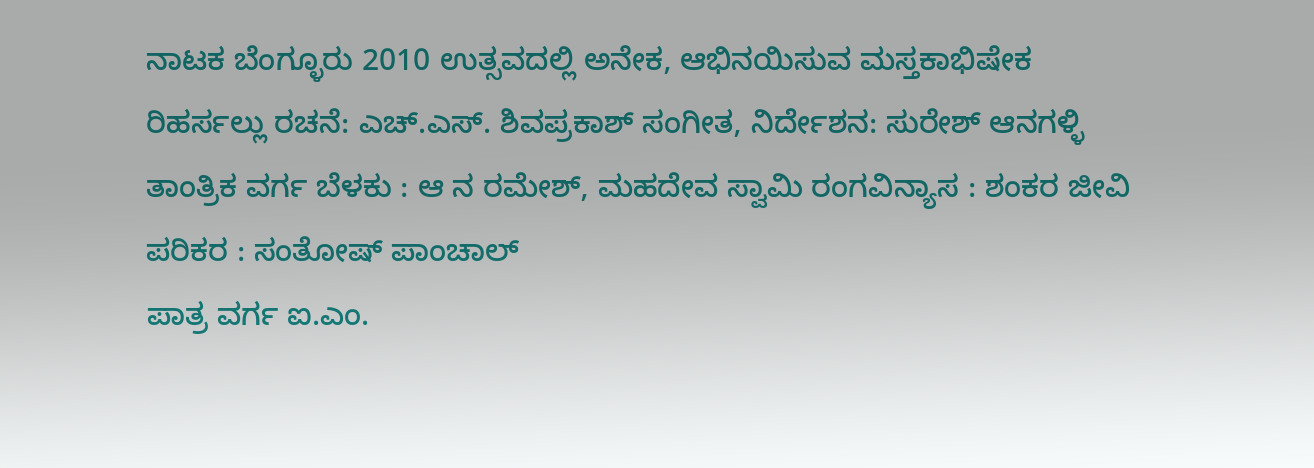ನಾಟಕ ಬೆಂಗ್ಳೂರು 2010 ಉತ್ಸವದಲ್ಲಿ ಅನೇಕ, ಆಭಿನಯಿಸುವ ಮಸ್ತಕಾಭಿಷೇಕ ರಿಹರ್ಸಲ್ಲು ರಚನೆ: ಎಚ್.ಎಸ್. ಶಿವಪ್ರಕಾಶ್ ಸಂಗೀತ, ನಿರ್ದೇಶನ: ಸುರೇಶ್ ಆನಗಳ್ಳಿ
ತಾಂತ್ರಿಕ ವರ್ಗ ಬೆಳಕು : ಆ ನ ರಮೇಶ್, ಮಹದೇವ ಸ್ವಾಮಿ ರಂಗವಿನ್ಯಾಸ : ಶಂಕರ ಜೀವಿ ಪರಿಕರ : ಸಂತೋಷ್ ಪಾಂಚಾಲ್
ಪಾತ್ರ ವರ್ಗ ಐ.ಎಂ.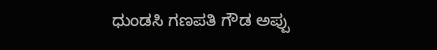ಧುಂಡಸಿ ಗಣಪತಿ ಗೌಡ ಅಪ್ಪು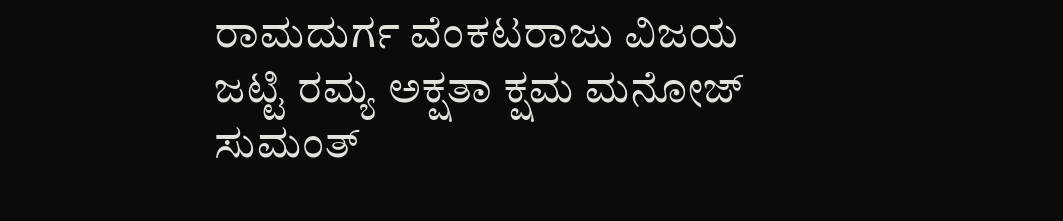ರಾಮದುರ್ಗ ವೆಂಕಟರಾಜು ವಿಜಯ ಜಟ್ಟಿ ರಮ್ಯ ಅಕ್ಷತಾ ಕ್ಷಮ ಮನೋಜ್ ಸುಮಂತ್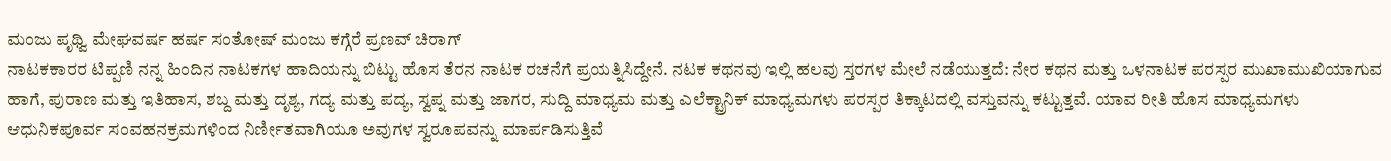ಮಂಜು ಪೃಥ್ವಿ ಮೇಘವರ್ಷ ಹರ್ಷ ಸಂತೋಷ್ ಮಂಜು ಕಗ್ಗೆರೆ ಪ್ರಣವ್ ಚಿರಾಗ್
ನಾಟಕಕಾರರ ಟಿಪ್ಪಣಿ ನನ್ನ ಹಿಂದಿನ ನಾಟಕಗಳ ಹಾದಿಯನ್ನು ಬಿಟ್ಟು ಹೊಸ ತೆರನ ನಾಟಕ ರಚನೆಗೆ ಪ್ರಯತ್ನಿಸಿದ್ದೇನೆ. ನಟಕ ಕಥನವು ಇಲ್ಲಿ ಹಲವು ಸ್ತರಗಳ ಮೇಲೆ ನಡೆಯುತ್ತದೆ: ನೇರ ಕಥನ ಮತ್ತು ಒಳನಾಟಕ ಪರಸ್ಪರ ಮುಖಾಮುಖಿಯಾಗುವ ಹಾಗೆ, ಪುರಾಣ ಮತ್ತು ಇತಿಹಾಸ, ಶಬ್ದ ಮತ್ತು ದೃಶ್ಯ, ಗದ್ಯ ಮತ್ತು ಪದ್ಯ, ಸ್ವಪ್ನ ಮತ್ತು ಜಾಗರ, ಸುದ್ದಿ ಮಾಧ್ಯಮ ಮತ್ತು ಎಲೆಕ್ಟ್ರಾನಿಕ್ ಮಾಧ್ಯಮಗಳು ಪರಸ್ಪರ ತಿಕ್ಕಾಟದಲ್ಲಿ ವಸ್ತುವನ್ನು ಕಟ್ಟುತ್ತವೆ. ಯಾವ ರೀತಿ ಹೊಸ ಮಾಧ್ಯಮಗಳು ಆಧುನಿಕಪೂರ್ವ ಸಂವಹನಕ್ರಮಗಳಿಂದ ನಿರ್ಣೀತವಾಗಿಯೂ ಅವುಗಳ ಸ್ವರೂಪವನ್ನು ಮಾರ್ಪಡಿಸುತ್ತಿವೆ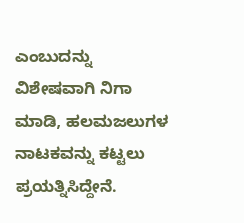ಎಂಬುದನ್ನು ವಿಶೇಷವಾಗಿ ನಿಗಾ ಮಾಡಿ, ಹಲಮಜಲುಗಳ ನಾಟಕವನ್ನು ಕಟ್ಟಲು ಪ್ರಯತ್ನಿಸಿದ್ದೇನೆ.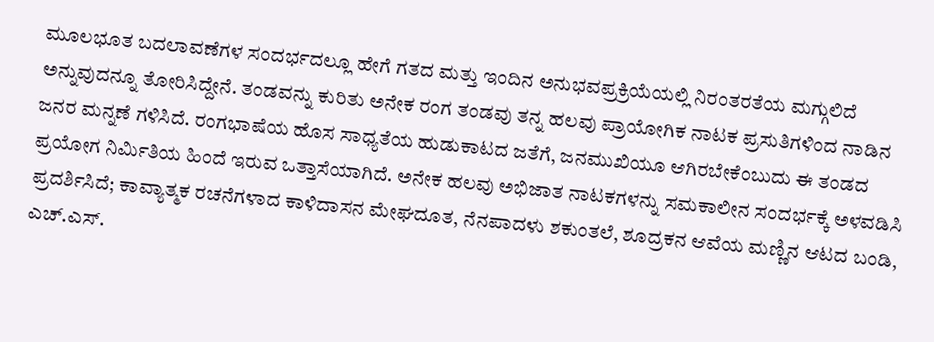ಮೂಲಭೂತ ಬದಲಾವಣೆಗಳ ಸಂದರ್ಭದಲ್ಲೂ ಹೇಗೆ ಗತದ ಮತ್ತು ಇಂದಿನ ಅನುಭವಪ್ರಕ್ರಿಯೆಯಲ್ಲಿ ನಿರಂತರತೆಯ ಮಗ್ಗುಲಿದೆ ಅನ್ನುವುದನ್ನೂ ತೋರಿಸಿದ್ದೇನೆ. ತಂಡವನ್ನು ಕುರಿತು ಅನೇಕ ರಂಗ ತಂಡವು ತನ್ನ ಹಲವು ಪ್ರಾಯೋಗಿಕ ನಾಟಕ ಪ್ರಸುತಿಗಳಿಂದ ನಾಡಿನ ಜನರ ಮನ್ನಣೆ ಗಳಿಸಿದೆ. ರಂಗಭಾಷೆಯ ಹೊಸ ಸಾಧ್ಯತೆಯ ಹುಡುಕಾಟದ ಜತೆಗೆ, ಜನಮುಖಿಯೂ ಆಗಿರಬೇಕೆಂಬುದು ಈ ತಂಡದ ಪ್ರಯೋಗ ನಿರ್ಮಿತಿಯ ಹಿಂದೆ ಇರುವ ಒತ್ತಾಸೆಯಾಗಿದೆ. ಅನೇಕ ಹಲವು ಅಭಿಜಾತ ನಾಟಕಗಳನ್ನು ಸಮಕಾಲೀನ ಸಂದರ್ಭಕ್ಕೆ ಅಳವಡಿಸಿ ಪ್ರದರ್ಶಿಸಿದೆ; ಕಾವ್ಯಾತ್ಮಕ ರಚನೆಗಳಾದ ಕಾಳಿದಾಸನ ಮೇಘದೂತ, ನೆನಪಾದಳು ಶಕುಂತಲೆ, ಶೂದ್ರಕನ ಆವೆಯ ಮಣ್ಣಿನ ಆಟದ ಬಂಡಿ, ಎಚ್.ಎಸ್.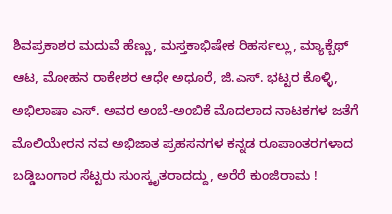ಶಿವಪ್ರಕಾಶರ ಮದುವೆ ಹೆಣ್ಣು, ಮಸ್ತಕಾಭಿಷೇಕ ರಿಹರ್ಸಲ್ಲು, ಮ್ಯಾಕ್ಬೆಥ್ ಆಟ, ಮೋಹನ ರಾಕೇಶರ ಆಧೇ ಅಧೂರೆ, ಜಿ.ಎಸ್. ಭಟ್ಟರ ಕೊಳ್ಳಿ, ಅಭಿಲಾಷಾ ಎಸ್. ಅವರ ಅಂಬೆ-ಅಂಬಿಕೆ ಮೊದಲಾದ ನಾಟಕಗಳ ಜತೆಗೆ ಮೊಲಿಯೇರನ ನವ ಅಭಿಜಾತ ಪ್ರಹಸನಗಳ ಕನ್ನಡ ರೂಪಾಂತರಗಳಾದ ಬಡ್ಡಿಬಂಗಾರ ಸೆಟ್ಟರು ಸುಂಸ್ಕೃತರಾದದ್ದು, ಅರೆರೆ ಕುಂಜಿರಾಮ !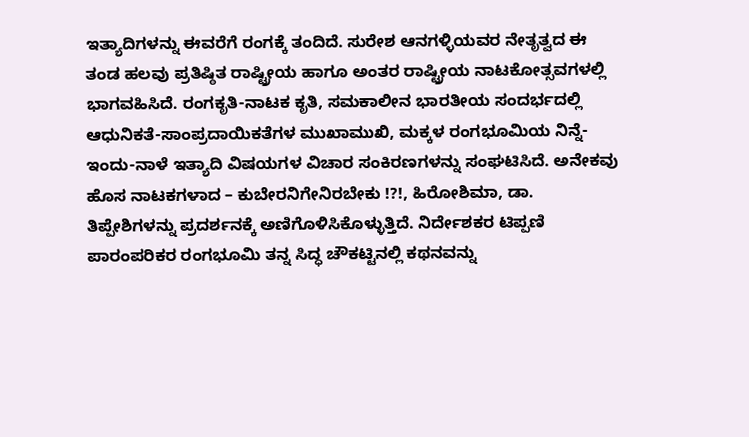ಇತ್ಯಾದಿಗಳನ್ನು ಈವರೆಗೆ ರಂಗಕ್ಕೆ ತಂದಿದೆ. ಸುರೇಶ ಆನಗಳ್ಳಿಯವರ ನೇತೃತ್ವದ ಈ ತಂಡ ಹಲವು ಪ್ರತಿಷ್ಠಿತ ರಾಷ್ಟ್ರೀಯ ಹಾಗೂ ಅಂತರ ರಾಷ್ಟ್ರೀಯ ನಾಟಕೋತ್ಸವಗಳಲ್ಲಿ ಭಾಗವಹಿಸಿದೆ. ರಂಗಕೃತಿ-ನಾಟಕ ಕೃತಿ, ಸಮಕಾಲೀನ ಭಾರತೀಯ ಸಂದರ್ಭದಲ್ಲಿ ಆಧುನಿಕತೆ-ಸಾಂಪ್ರದಾಯಿಕತೆಗಳ ಮುಖಾಮುಖಿ, ಮಕ್ಕಳ ರಂಗಭೂಮಿಯ ನಿನ್ನೆ-ಇಂದು-ನಾಳೆ ಇತ್ಯಾದಿ ವಿಷಯಗಳ ವಿಚಾರ ಸಂಕಿರಣಗಳನ್ನು ಸಂಘಟಿಸಿದೆ. ಅನೇಕವು ಹೊಸ ನಾಟಕಗಳಾದ – ಕುಬೇರನಿಗೇನಿರಬೇಕು !?!, ಹಿರೋಶಿಮಾ, ಡಾ. ತಿಪ್ಪೇಶಿಗಳನ್ನು ಪ್ರದರ್ಶನಕ್ಕೆ ಅಣಿಗೊಳಿಸಿಕೊಳ್ಳುತ್ತಿದೆ. ನಿರ್ದೇಶಕರ ಟಿಪ್ಪಣಿ ಪಾರಂಪರಿಕರ ರಂಗಭೂಮಿ ತನ್ನ ಸಿದ್ಧ ಚೌಕಟ್ಟಿನಲ್ಲಿ ಕಥನವನ್ನು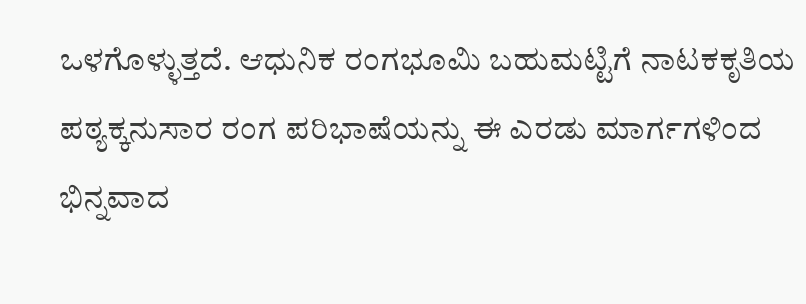ಒಳಗೊಳ್ಳುತ್ತದೆ. ಆಧುನಿಕ ರಂಗಭೂಮಿ ಬಹುಮಟ್ಟಿಗೆ ನಾಟಕಕೃತಿಯ ಪಠ್ಯಕ್ಕನುಸಾರ ರಂಗ ಪರಿಭಾಷೆಯನ್ನು ಈ ಎರಡು ಮಾರ್ಗಗಳಿಂದ ಭಿನ್ನವಾದ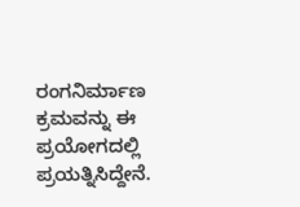ರಂಗನಿರ್ಮಾಣ ಕ್ರಮವನ್ನು ಈ ಪ್ರಯೋಗದಲ್ಲಿ ಪ್ರಯತ್ನಿಸಿದ್ದೇನೆ.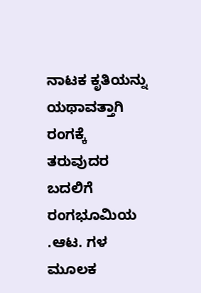ನಾಟಕ ಕೃತಿಯನ್ನು ಯಥಾವತ್ತಾಗಿ ರಂಗಕ್ಕೆ ತರುವುದರ ಬದಲಿಗೆ ರಂಗಭೂಮಿಯ .ಆಟ. ಗಳ ಮೂಲಕ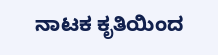ನಾಟಕ ಕೃತಿಯಿಂದ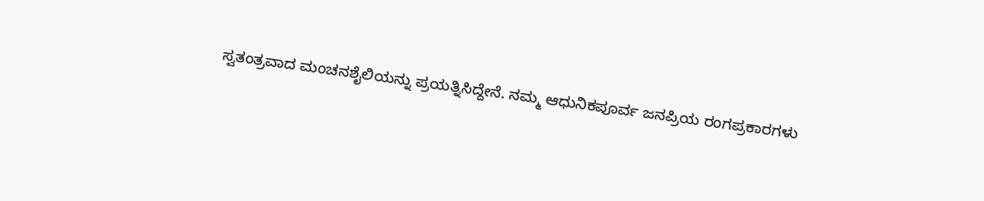ಸ್ವತಂತ್ರವಾದ ಮಂಚನಶೈಲಿಯನ್ನು ಪ್ರಯತ್ನಿಸಿದ್ದೇನೆ. ನಮ್ಮ ಆಧುನಿಕಪೂರ್ವ ಜನಪ್ರಿಯ ರಂಗಪ್ರಕಾರಗಳು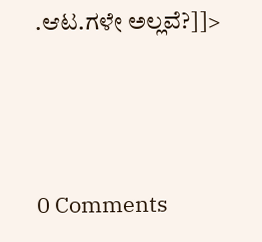.ಆಟ.ಗಳೇ ಅಲ್ಲವೆ?]]>





0 Comments